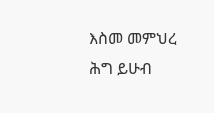እስመ መምህረ ሕግ ይሁብ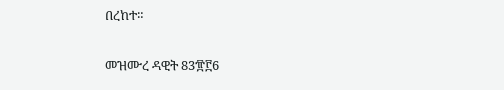በረከተ።

መዝሙረ ዳዊት 83፹፫6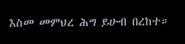እስመ መምህረ ሕግ ይሁብ በረከተ።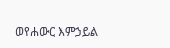ወየሐውር እምኃይል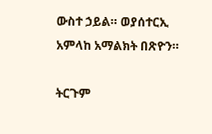ውስተ ኃይል። ወያሰተርኢ አምላከ አማልክት በጽዮን።

ትርጉም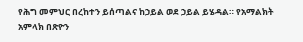የሕግ መምህር በረከተን ይሰጣልና ከኃይል ወደ ኃይል ይሄዳል። የአማልክት አምላክ በጽዮን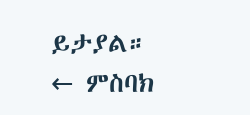ይታያል።
← ምስባክ